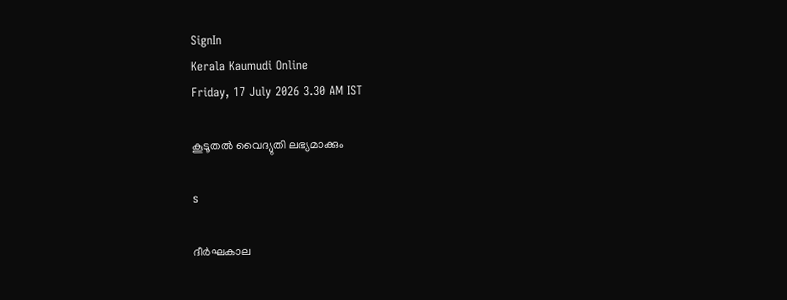SignIn
Kerala Kaumudi Online
Friday, 17 July 2026 3.30 AM IST

കൂടൂതൽ വൈദ്യുതി ലഭ്യമാക്കും

s

ദീർഘകാല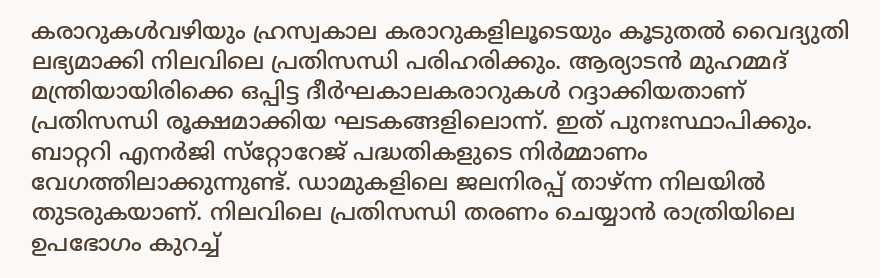കരാറുകൾവഴിയും ഹ്രസ്വകാല കരാറുകളിലൂടെയും കൂടുതൽ വൈദ്യുതി ലഭ്യമാക്കി നിലവിലെ പ്രതിസന്ധി പരിഹരിക്കും. ആര്യാടൻ മുഹമ്മദ് മന്ത്രിയായിരിക്കെ ഒപ്പിട്ട ദീർഘകാലകരാറുകൾ റദ്ദാക്കിയതാണ് പ്രതിസന്ധി രൂക്ഷമാക്കിയ ഘടകങ്ങളിലൊന്ന്. ഇത് പുനഃസ്ഥാപിക്കും. ബാറ്ററി എനർജി സ്‌റ്റോറേജ് പദ്ധതികളുടെ നിർമ്മാണം വേഗത്തിലാക്കുന്നുണ്ട്. ഡാമുകളിലെ ജലനിരപ്പ് താഴ്ന്ന നിലയിൽ തുടരുകയാണ്. നിലവിലെ പ്രതിസന്ധി തരണം ചെയ്യാൻ രാത്രിയിലെ ഉപഭോഗം കുറച്ച്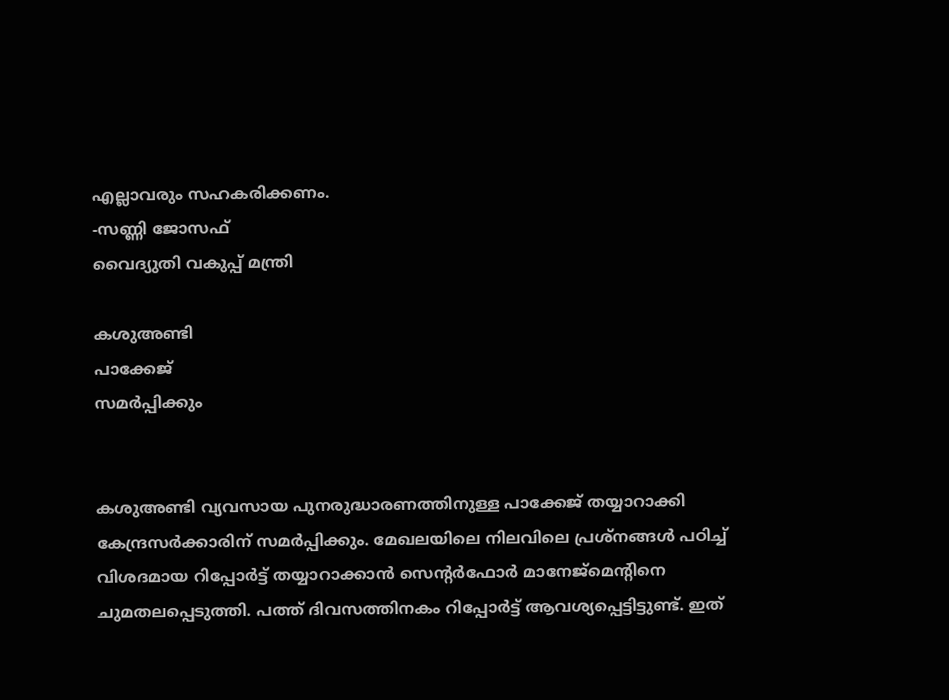എല്ലാവരും സഹകരിക്കണം.
-സണ്ണി ജോസഫ്
വൈദ്യുതി വകുപ്പ് മന്ത്രി

കശുഅണ്ടി
പാക്കേജ്
സമർപ്പിക്കും


കശുഅണ്ടി വ്യവസായ പുനരുദ്ധാരണത്തിനുള്ള പാക്കേജ് തയ്യാറാക്കി കേന്ദ്രസർക്കാരിന്‌ സമർപ്പിക്കും. മേഖലയിലെ നിലവിലെ പ്രശ്നങ്ങൾ പഠിച്ച് വിശദമായ റിപ്പോർട്ട് തയ്യാറാക്കാൻ സെന്റർഫോർ മാനേജ്‌മെന്റിനെ ചുമതലപ്പെടുത്തി. പത്ത്‌ ദിവസത്തിനകം റിപ്പോർട്ട്‌ ആവശ്യപ്പെട്ടിട്ടുണ്ട്‌. ഇത്‌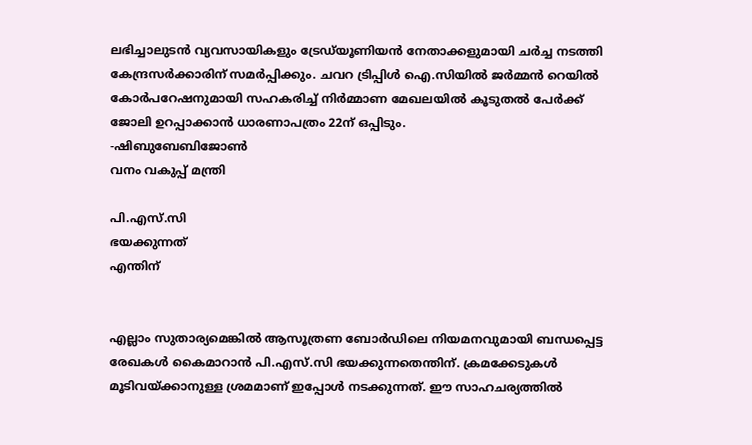ലഭിച്ചാലുടൻ വ്യവസായികളും ട്രേഡ്‌യൂണിയൻ നേതാക്കളുമായി ചർച്ച നടത്തി കേന്ദ്രസർക്കാരിന്‌ സമർപ്പിക്കും. ചവറ ട്രിപ്പിൾ ഐ.സിയിൽ ജർമ്മൻ റെയിൽ കോർപറേഷനുമായി സഹകരിച്ച്‌ നിർമ്മാണ മേഖലയിൽ കൂടുതൽ പേർക്ക്‌ ജോലി ഉറപ്പാക്കാൻ ധാരണാപത്രം 22ന്‌ ഒപ്പിടും.
-ഷിബുബേബിജോൺ
വനം വകുപ്പ് മന്ത്രി

പി.എസ്.സി
ഭയക്കുന്നത്
എന്തിന്


എല്ലാം സുതാര്യമെങ്കിൽ ആസൂത്രണ ബോർഡിലെ നിയമനവുമായി ബന്ധപ്പെട്ട രേഖകൾ കൈമാറാൻ പി.എസ്.സി ഭയക്കുന്നതെന്തിന്. ക്രമക്കേടുകൾ മൂടിവയ്ക്കാനുള്ള ശ്രമമാണ് ഇപ്പോൾ നടക്കുന്നത്. ഈ സാഹചര്യത്തിൽ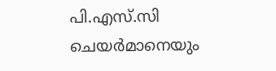പി.എസ്.സി ചെയർമാനെയും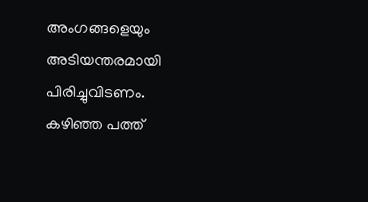അംഗങ്ങളെയും അടിയന്തരമായി പിരിച്ചുവിടണം. കഴിഞ്ഞ പത്ത്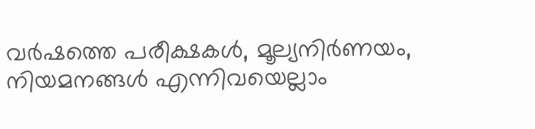വർഷത്തെ പരീക്ഷകൾ, മൂല്യനിർണയം, നിയമനങ്ങൾ എന്നിവയെല്ലാം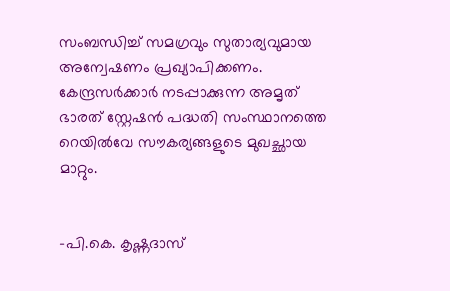സംബന്ധിച്ച് സമഗ്രവും സുതാര്യവുമായ അന്വേഷണം പ്രഖ്യാപിക്കണം. കേന്ദ്രസർക്കാർ നടപ്പാക്കുന്ന അമൃത് ഭാരത് സ്റ്റേഷൻ പദ്ധതി സംസ്ഥാനത്തെ റെയിൽവേ സൗകര്യങ്ങളുടെ മുഖച്ഛായ മാറ്റും.


-പി.കെ. കൃഷ്ണദാസ്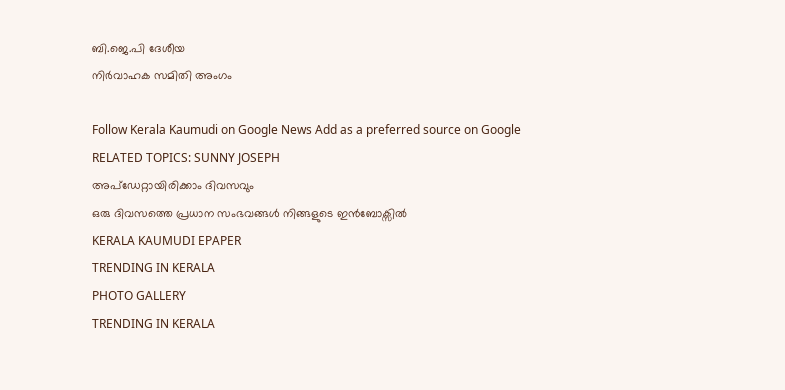ബി.ജെ.പി ദേശീയ
നിർവാഹക സമിതി അംഗം

Follow Kerala Kaumudi on Google News Add as a preferred source on Google
RELATED TOPICS: SUNNY JOSEPH
അപ്ഡേറ്റായിരിക്കാം ദിവസവും
ഒരു ദിവസത്തെ പ്രധാന സംഭവങ്ങൾ നിങ്ങളുടെ ഇൻബോക്സിൽ
KERALA KAUMUDI EPAPER
TRENDING IN KERALA
PHOTO GALLERY
TRENDING IN KERALA